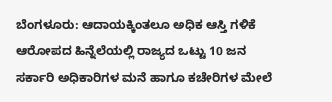ಬೆಂಗಳೂರು: ಆದಾಯಕ್ಕಿಂತಲೂ ಅಧಿಕ ಆಸ್ತಿ ಗಳಿಕೆ ಆರೋಪದ ಹಿನ್ನೆಲೆಯಲ್ಲಿ ರಾಜ್ಯದ ಒಟ್ಟು 10 ಜನ ಸರ್ಕಾರಿ ಅಧಿಕಾರಿಗಳ ಮನೆ ಹಾಗೂ ಕಚೇರಿಗಳ ಮೇಲೆ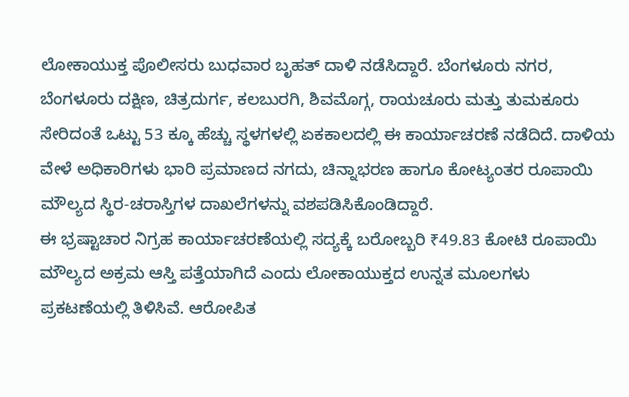ಲೋಕಾಯುಕ್ತ ಪೊಲೀಸರು ಬುಧವಾರ ಬೃಹತ್ ದಾಳಿ ನಡೆಸಿದ್ದಾರೆ. ಬೆಂಗಳೂರು ನಗರ, ಬೆಂಗಳೂರು ದಕ್ಷಿಣ, ಚಿತ್ರದುರ್ಗ, ಕಲಬುರಗಿ, ಶಿವಮೊಗ್ಗ, ರಾಯಚೂರು ಮತ್ತು ತುಮಕೂರು ಸೇರಿದಂತೆ ಒಟ್ಟು 53 ಕ್ಕೂ ಹೆಚ್ಚು ಸ್ಥಳಗಳಲ್ಲಿ ಏಕಕಾಲದಲ್ಲಿ ಈ ಕಾರ್ಯಾಚರಣೆ ನಡೆದಿದೆ. ದಾಳಿಯ ವೇಳೆ ಅಧಿಕಾರಿಗಳು ಭಾರಿ ಪ್ರಮಾಣದ ನಗದು, ಚಿನ್ನಾಭರಣ ಹಾಗೂ ಕೋಟ್ಯಂತರ ರೂಪಾಯಿ ಮೌಲ್ಯದ ಸ್ಥಿರ-ಚರಾಸ್ತಿಗಳ ದಾಖಲೆಗಳನ್ನು ವಶಪಡಿಸಿಕೊಂಡಿದ್ದಾರೆ.
ಈ ಭ್ರಷ್ಟಾಚಾರ ನಿಗ್ರಹ ಕಾರ್ಯಾಚರಣೆಯಲ್ಲಿ ಸದ್ಯಕ್ಕೆ ಬರೋಬ್ಬರಿ ₹49.83 ಕೋಟಿ ರೂಪಾಯಿ ಮೌಲ್ಯದ ಅಕ್ರಮ ಆಸ್ತಿ ಪತ್ತೆಯಾಗಿದೆ ಎಂದು ಲೋಕಾಯುಕ್ತದ ಉನ್ನತ ಮೂಲಗಳು ಪ್ರಕಟಣೆಯಲ್ಲಿ ತಿಳಿಸಿವೆ. ಆರೋಪಿತ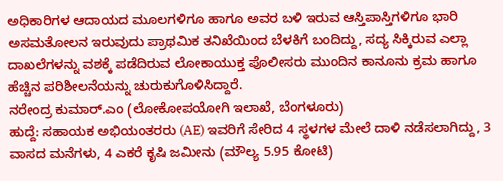ಅಧಿಕಾರಿಗಳ ಆದಾಯದ ಮೂಲಗಳಿಗೂ ಹಾಗೂ ಅವರ ಬಳಿ ಇರುವ ಆಸ್ತಿಪಾಸ್ತಿಗಳಿಗೂ ಭಾರಿ ಅಸಮತೋಲನ ಇರುವುದು ಪ್ರಾಥಮಿಕ ತನಿಖೆಯಿಂದ ಬೆಳಕಿಗೆ ಬಂದಿದ್ದು, ಸದ್ಯ ಸಿಕ್ಕಿರುವ ಎಲ್ಲಾ ದಾಖಲೆಗಳನ್ನು ವಶಕ್ಕೆ ಪಡೆದಿರುವ ಲೋಕಾಯುಕ್ತ ಪೊಲೀಸರು ಮುಂದಿನ ಕಾನೂನು ಕ್ರಮ ಹಾಗೂ ಹೆಚ್ಚಿನ ಪರಿಶೀಲನೆಯನ್ನು ಚುರುಕುಗೊಳಿಸಿದ್ದಾರೆ.
ನರೇಂದ್ರ ಕುಮಾರ್.ಎಂ (ಲೋಕೋಪಯೋಗಿ ಇಲಾಖೆ, ಬೆಂಗಳೂರು)
ಹುದ್ದೆ: ಸಹಾಯಕ ಅಭಿಯಂತರರು (AE) ಇವರಿಗೆ ಸೇರಿದ 4 ಸ್ಥಳಗಳ ಮೇಲೆ ದಾಳಿ ನಡೆಸಲಾಗಿದ್ದು, 3 ವಾಸದ ಮನೆಗಳು, 4 ಎಕರೆ ಕೃಷಿ ಜಮೀನು (ಮೌಲ್ಯ 5.95 ಕೋಟಿ)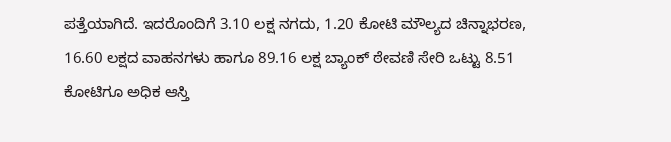ಪತ್ತೆಯಾಗಿದೆ. ಇದರೊಂದಿಗೆ 3.10 ಲಕ್ಷ ನಗದು, 1.20 ಕೋಟಿ ಮೌಲ್ಯದ ಚಿನ್ನಾಭರಣ, 16.60 ಲಕ್ಷದ ವಾಹನಗಳು ಹಾಗೂ 89.16 ಲಕ್ಷ ಬ್ಯಾಂಕ್ ಠೇವಣಿ ಸೇರಿ ಒಟ್ಟು 8.51 ಕೋಟಿಗೂ ಅಧಿಕ ಆಸ್ತಿ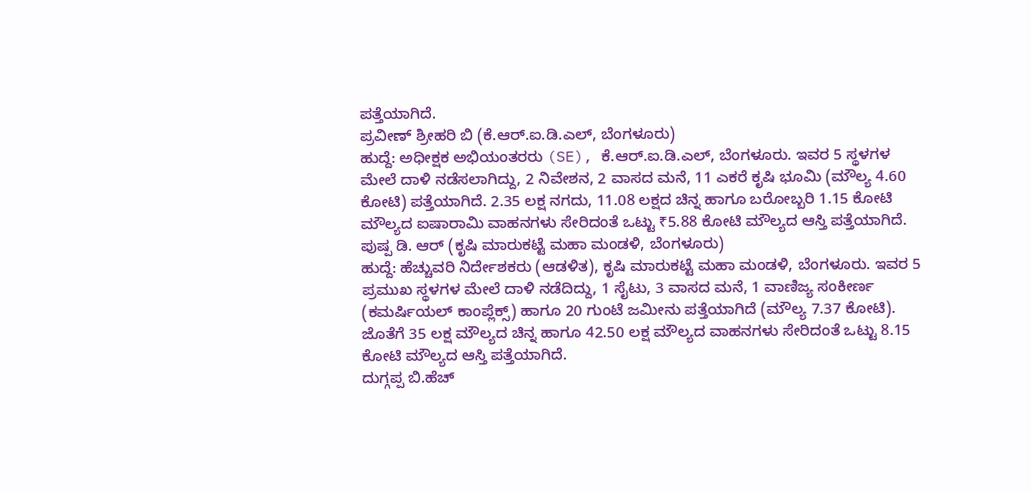ಪತ್ತೆಯಾಗಿದೆ.
ಪ್ರವೀಣ್ ಶ್ರೀಹರಿ ಬಿ (ಕೆ.ಆರ್.ಐ.ಡಿ.ಎಲ್, ಬೆಂಗಳೂರು)
ಹುದ್ದೆ: ಅಧೀಕ್ಷಕ ಅಭಿಯಂತರರು (SE), ಕೆ.ಆರ್.ಐ.ಡಿ.ಎಲ್, ಬೆಂಗಳೂರು. ಇವರ 5 ಸ್ಥಳಗಳ ಮೇಲೆ ದಾಳಿ ನಡೆಸಲಾಗಿದ್ದು, 2 ನಿವೇಶನ, 2 ವಾಸದ ಮನೆ, 11 ಎಕರೆ ಕೃಷಿ ಭೂಮಿ (ಮೌಲ್ಯ 4.60 ಕೋಟಿ) ಪತ್ತೆಯಾಗಿದೆ. 2.35 ಲಕ್ಷ ನಗದು, 11.08 ಲಕ್ಷದ ಚಿನ್ನ ಹಾಗೂ ಬರೋಬ್ಬರಿ 1.15 ಕೋಟಿ ಮೌಲ್ಯದ ಐಷಾರಾಮಿ ವಾಹನಗಳು ಸೇರಿದಂತೆ ಒಟ್ಟು ₹5.88 ಕೋಟಿ ಮೌಲ್ಯದ ಆಸ್ತಿ ಪತ್ತೆಯಾಗಿದೆ.
ಪುಷ್ಪ ಡಿ. ಆರ್ (ಕೃಷಿ ಮಾರುಕಟ್ಟೆ ಮಹಾ ಮಂಡಳಿ, ಬೆಂಗಳೂರು)
ಹುದ್ದೆ: ಹೆಚ್ಚುವರಿ ನಿರ್ದೇಶಕರು (ಆಡಳಿತ), ಕೃಷಿ ಮಾರುಕಟ್ಟೆ ಮಹಾ ಮಂಡಳಿ, ಬೆಂಗಳೂರು. ಇವರ 5 ಪ್ರಮುಖ ಸ್ಥಳಗಳ ಮೇಲೆ ದಾಳಿ ನಡೆದಿದ್ದು, 1 ಸೈಟು, 3 ವಾಸದ ಮನೆ, 1 ವಾಣಿಜ್ಯ ಸಂಕೀರ್ಣ (ಕಮರ್ಷಿಯಲ್ ಕಾಂಪ್ಲೆಕ್ಸ್) ಹಾಗೂ 20 ಗುಂಟೆ ಜಮೀನು ಪತ್ತೆಯಾಗಿದೆ (ಮೌಲ್ಯ 7.37 ಕೋಟಿ). ಜೊತೆಗೆ 35 ಲಕ್ಷ ಮೌಲ್ಯದ ಚಿನ್ನ ಹಾಗೂ 42.50 ಲಕ್ಷ ಮೌಲ್ಯದ ವಾಹನಗಳು ಸೇರಿದಂತೆ ಒಟ್ಟು 8.15 ಕೋಟಿ ಮೌಲ್ಯದ ಆಸ್ತಿ ಪತ್ತೆಯಾಗಿದೆ.
ದುಗ್ಗಪ್ಪ ಬಿ.ಹೆಚ್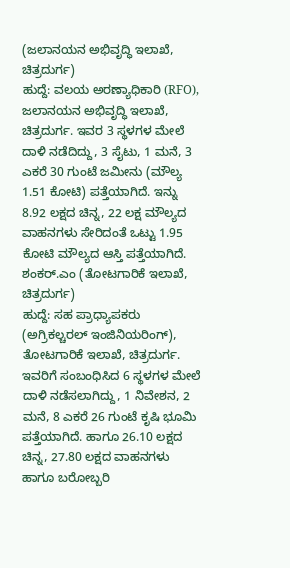(ಜಲಾನಯನ ಅಭಿವೃದ್ಧಿ ಇಲಾಖೆ, ಚಿತ್ರದುರ್ಗ)
ಹುದ್ದೆ: ವಲಯ ಅರಣ್ಯಾಧಿಕಾರಿ (RFO), ಜಲಾನಯನ ಅಭಿವೃದ್ಧಿ ಇಲಾಖೆ, ಚಿತ್ರದುರ್ಗ. ಇವರ 3 ಸ್ಥಳಗಳ ಮೇಲೆ ದಾಳಿ ನಡೆದಿದ್ದು, 3 ಸೈಟು, 1 ಮನೆ, 3 ಎಕರೆ 30 ಗುಂಟೆ ಜಮೀನು (ಮೌಲ್ಯ 1.51 ಕೋಟಿ) ಪತ್ತೆಯಾಗಿದೆ. ಇನ್ನು 8.92 ಲಕ್ಷದ ಚಿನ್ನ, 22 ಲಕ್ಷ ಮೌಲ್ಯದ ವಾಹನಗಳು ಸೇರಿದಂತೆ ಒಟ್ಟು 1.95 ಕೋಟಿ ಮೌಲ್ಯದ ಆಸ್ತಿ ಪತ್ತೆಯಾಗಿದೆ.
ಶಂಕರ್.ಎಂ (ತೋಟಗಾರಿಕೆ ಇಲಾಖೆ, ಚಿತ್ರದುರ್ಗ)
ಹುದ್ದೆ: ಸಹ ಪ್ರಾಧ್ಯಾಪಕರು (ಅಗ್ರಿಕಲ್ಚರಲ್ ಇಂಜಿನಿಯರಿಂಗ್), ತೋಟಗಾರಿಕೆ ಇಲಾಖೆ, ಚಿತ್ರದುರ್ಗ. ಇವರಿಗೆ ಸಂಬಂಧಿಸಿದ 6 ಸ್ಥಳಗಳ ಮೇಲೆ ದಾಳಿ ನಡೆಸಲಾಗಿದ್ದು, 1 ನಿವೇಶನ, 2 ಮನೆ, 8 ಎಕರೆ 26 ಗುಂಟೆ ಕೃಷಿ ಭೂಮಿ ಪತ್ತೆಯಾಗಿದೆ. ಹಾಗೂ 26.10 ಲಕ್ಷದ ಚಿನ್ನ, 27.80 ಲಕ್ಷದ ವಾಹನಗಳು ಹಾಗೂ ಬರೋಬ್ಬರಿ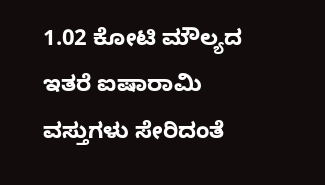1.02 ಕೋಟಿ ಮೌಲ್ಯದ ಇತರೆ ಐಷಾರಾಮಿ ವಸ್ತುಗಳು ಸೇರಿದಂತೆ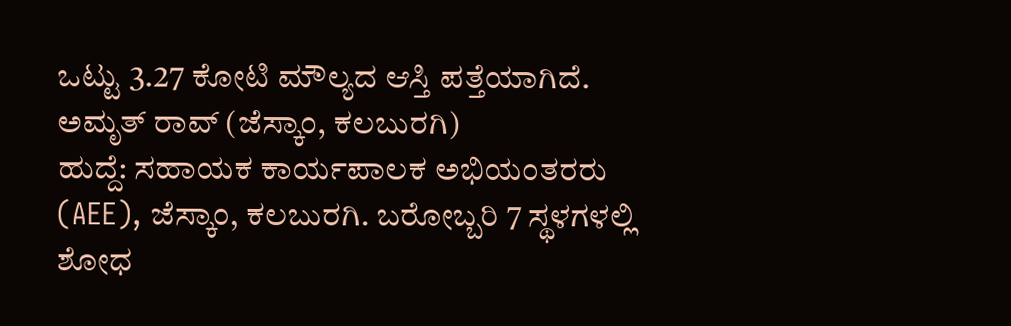ಒಟ್ಟು 3.27 ಕೋಟಿ ಮೌಲ್ಯದ ಆಸ್ತಿ ಪತ್ತೆಯಾಗಿದೆ.
ಅಮೃತ್ ರಾವ್ (ಜೆಸ್ಕಾಂ, ಕಲಬುರಗಿ)
ಹುದ್ದೆ: ಸಹಾಯಕ ಕಾರ್ಯಪಾಲಕ ಅಭಿಯಂತರರು (AEE), ಜೆಸ್ಕಾಂ, ಕಲಬುರಗಿ. ಬರೋಬ್ಬರಿ 7 ಸ್ಥಳಗಳಲ್ಲಿ ಶೋಧ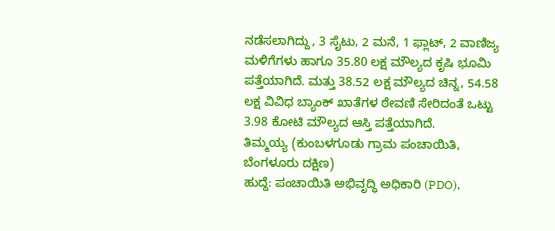ನಡೆಸಲಾಗಿದ್ದು, 3 ಸೈಟು, 2 ಮನೆ, 1 ಫ್ಲಾಟ್, 2 ವಾಣಿಜ್ಯ ಮಳಿಗೆಗಳು ಹಾಗೂ 35.80 ಲಕ್ಷ ಮೌಲ್ಯದ ಕೃಷಿ ಭೂಮಿ ಪತ್ತೆಯಾಗಿದೆ. ಮತ್ತು 38.52 ಲಕ್ಷ ಮೌಲ್ಯದ ಚಿನ್ನ, 54.58 ಲಕ್ಷ ವಿವಿಧ ಬ್ಯಾಂಕ್ ಖಾತೆಗಳ ಠೇವಣಿ ಸೇರಿದಂತೆ ಒಟ್ಟು 3.98 ಕೋಟಿ ಮೌಲ್ಯದ ಆಸ್ತಿ ಪತ್ತೆಯಾಗಿದೆ.
ತಿಮ್ಮಯ್ಯ (ಕುಂಬಳಗೂಡು ಗ್ರಾಮ ಪಂಚಾಯಿತಿ, ಬೆಂಗಳೂರು ದಕ್ಷಿಣ)
ಹುದ್ದೆ: ಪಂಚಾಯಿತಿ ಅಭಿವೃದ್ಧಿ ಅಧಿಕಾರಿ (PDO),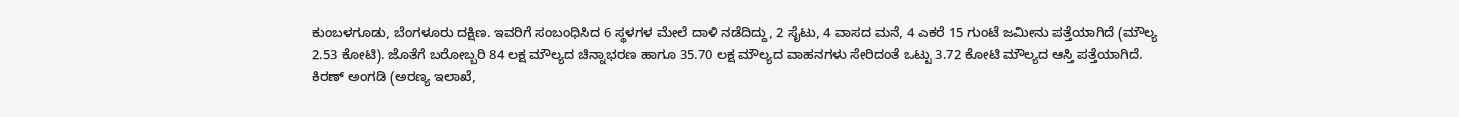ಕುಂಬಳಗೂಡು, ಬೆಂಗಳೂರು ದಕ್ಷಿಣ. ಇವರಿಗೆ ಸಂಬಂಧಿಸಿದ 6 ಸ್ಥಳಗಳ ಮೇಲೆ ದಾಳಿ ನಡೆದಿದ್ದು, 2 ಸೈಟು, 4 ವಾಸದ ಮನೆ, 4 ಎಕರೆ 15 ಗುಂಟೆ ಜಮೀನು ಪತ್ತೆಯಾಗಿದೆ (ಮೌಲ್ಯ 2.53 ಕೋಟಿ). ಜೊತೆಗೆ ಬರೋಬ್ಬರಿ 84 ಲಕ್ಷ ಮೌಲ್ಯದ ಚಿನ್ನಾಭರಣ ಹಾಗೂ 35.70 ಲಕ್ಷ ಮೌಲ್ಯದ ವಾಹನಗಳು ಸೇರಿದಂತೆ ಒಟ್ಟು 3.72 ಕೋಟಿ ಮೌಲ್ಯದ ಆಸ್ತಿ ಪತ್ತೆಯಾಗಿದೆ.
ಕಿರಣ್ ಅಂಗಡಿ (ಅರಣ್ಯ ಇಲಾಖೆ,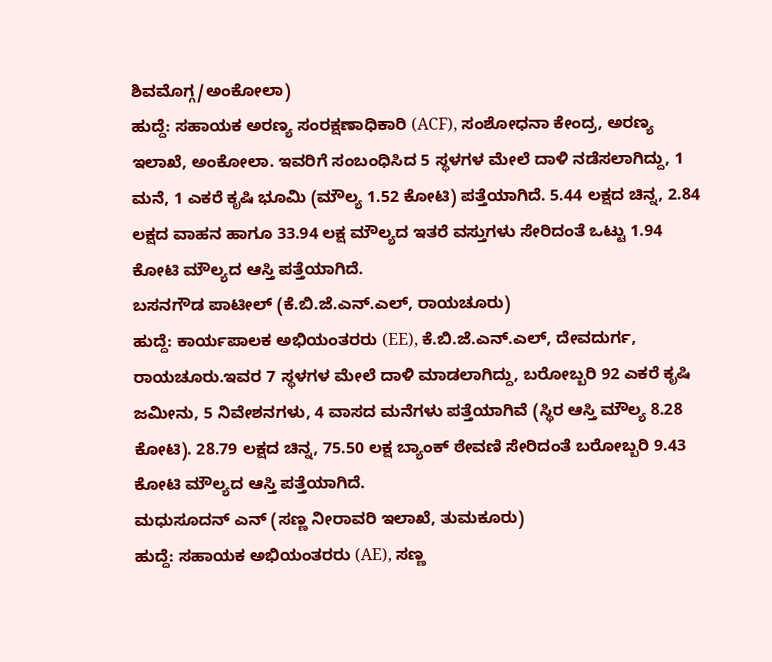ಶಿವಮೊಗ್ಗ/ಅಂಕೋಲಾ)
ಹುದ್ದೆ: ಸಹಾಯಕ ಅರಣ್ಯ ಸಂರಕ್ಷಣಾಧಿಕಾರಿ (ACF), ಸಂಶೋಧನಾ ಕೇಂದ್ರ, ಅರಣ್ಯ ಇಲಾಖೆ, ಅಂಕೋಲಾ. ಇವರಿಗೆ ಸಂಬಂಧಿಸಿದ 5 ಸ್ಥಳಗಳ ಮೇಲೆ ದಾಳಿ ನಡೆಸಲಾಗಿದ್ದು, 1 ಮನೆ, 1 ಎಕರೆ ಕೃಷಿ ಭೂಮಿ (ಮೌಲ್ಯ 1.52 ಕೋಟಿ) ಪತ್ತೆಯಾಗಿದೆ. 5.44 ಲಕ್ಷದ ಚಿನ್ನ, 2.84 ಲಕ್ಷದ ವಾಹನ ಹಾಗೂ 33.94 ಲಕ್ಷ ಮೌಲ್ಯದ ಇತರೆ ವಸ್ತುಗಳು ಸೇರಿದಂತೆ ಒಟ್ಟು 1.94 ಕೋಟಿ ಮೌಲ್ಯದ ಆಸ್ತಿ ಪತ್ತೆಯಾಗಿದೆ.
ಬಸನಗೌಡ ಪಾಟೀಲ್ (ಕೆ.ಬಿ.ಜೆ.ಎನ್.ಎಲ್, ರಾಯಚೂರು)
ಹುದ್ದೆ: ಕಾರ್ಯಪಾಲಕ ಅಭಿಯಂತರರು (EE), ಕೆ.ಬಿ.ಜೆ.ಎನ್.ಎಲ್, ದೇವದುರ್ಗ, ರಾಯಚೂರು.ಇವರ 7 ಸ್ಥಳಗಳ ಮೇಲೆ ದಾಳಿ ಮಾಡಲಾಗಿದ್ದು, ಬರೋಬ್ಬರಿ 92 ಎಕರೆ ಕೃಷಿ ಜಮೀನು, 5 ನಿವೇಶನಗಳು, 4 ವಾಸದ ಮನೆಗಳು ಪತ್ತೆಯಾಗಿವೆ (ಸ್ಥಿರ ಆಸ್ತಿ ಮೌಲ್ಯ 8.28 ಕೋಟಿ). 28.79 ಲಕ್ಷದ ಚಿನ್ನ, 75.50 ಲಕ್ಷ ಬ್ಯಾಂಕ್ ಠೇವಣಿ ಸೇರಿದಂತೆ ಬರೋಬ್ಬರಿ 9.43 ಕೋಟಿ ಮೌಲ್ಯದ ಆಸ್ತಿ ಪತ್ತೆಯಾಗಿದೆ.
ಮಧುಸೂದನ್ ಎನ್ (ಸಣ್ಣ ನೀರಾವರಿ ಇಲಾಖೆ, ತುಮಕೂರು)
ಹುದ್ದೆ: ಸಹಾಯಕ ಅಭಿಯಂತರರು (AE), ಸಣ್ಣ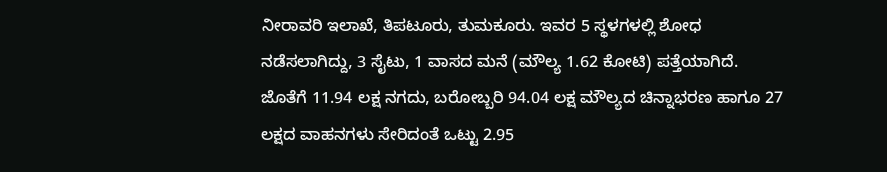ನೀರಾವರಿ ಇಲಾಖೆ, ತಿಪಟೂರು, ತುಮಕೂರು. ಇವರ 5 ಸ್ಥಳಗಳಲ್ಲಿ ಶೋಧ ನಡೆಸಲಾಗಿದ್ದು, 3 ಸೈಟು, 1 ವಾಸದ ಮನೆ (ಮೌಲ್ಯ 1.62 ಕೋಟಿ) ಪತ್ತೆಯಾಗಿದೆ. ಜೊತೆಗೆ 11.94 ಲಕ್ಷ ನಗದು, ಬರೋಬ್ಬರಿ 94.04 ಲಕ್ಷ ಮೌಲ್ಯದ ಚಿನ್ನಾಭರಣ ಹಾಗೂ 27 ಲಕ್ಷದ ವಾಹನಗಳು ಸೇರಿದಂತೆ ಒಟ್ಟು 2.95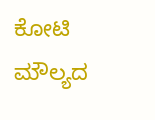ಕೋಟಿ ಮೌಲ್ಯದ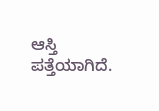ಆಸ್ತಿ ಪತ್ತೆಯಾಗಿದೆ.